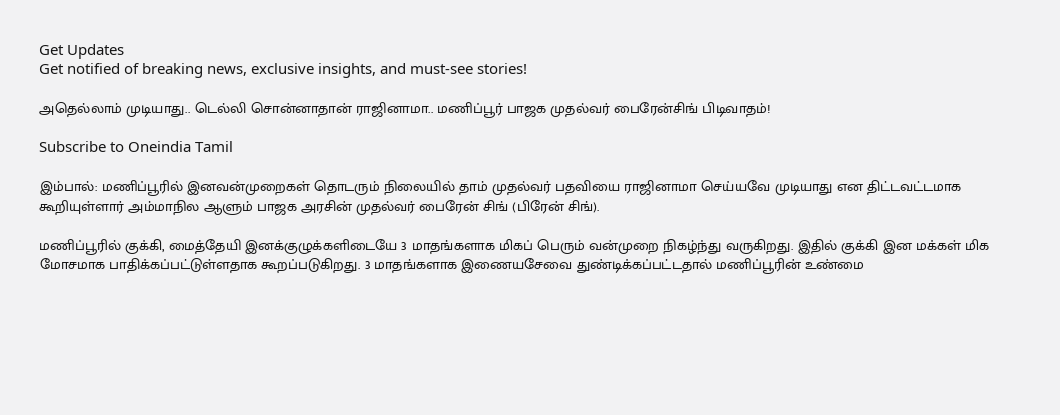Get Updates
Get notified of breaking news, exclusive insights, and must-see stories!

அதெல்லாம் முடியாது.. டெல்லி சொன்னாதான் ராஜினாமா.. மணிப்பூர் பாஜக முதல்வர் பைரேன்சிங் பிடிவாதம்!

Subscribe to Oneindia Tamil

இம்பால்: மணிப்பூரில் இனவன்முறைகள் தொடரும் நிலையில் தாம் முதல்வர் பதவியை ராஜினாமா செய்யவே முடியாது என திட்டவட்டமாக கூறியுள்ளார் அம்மாநில ஆளும் பாஜக அரசின் முதல்வர் பைரேன் சிங் (பிரேன் சிங்).

மணிப்பூரில் குக்கி, மைத்தேயி இனக்குழுக்களிடையே 3 மாதங்களாக மிகப் பெரும் வன்முறை நிகழ்ந்து வருகிறது. இதில் குக்கி இன மக்கள் மிக மோசமாக பாதிக்கப்பட்டுள்ளதாக கூறப்படுகிறது. 3 மாதங்களாக இணையசேவை துண்டிக்கப்பட்டதால் மணிப்பூரின் உண்மை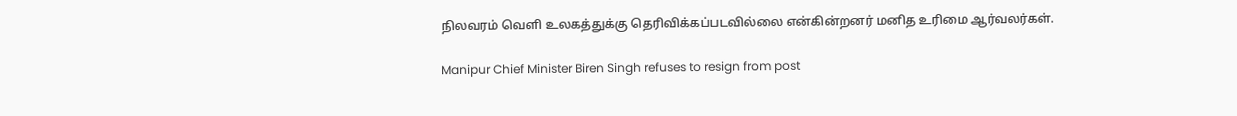நிலவரம் வெளி உலகத்துக்கு தெரிவிக்கப்படவில்லை என்கின்றனர் மனித உரிமை ஆர்வலர்கள்.

Manipur Chief Minister Biren Singh refuses to resign from post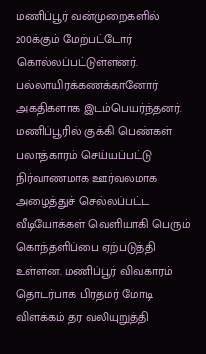மணிப்பூர் வன்முறைகளில் 200க்கும் மேற்பட்டோர் கொல்லப்பட்டுள்ளனர். பல்லாயிரக்கணக்கானோர் அகதிகளாக இடம்பெயர்ந்தனர். மணிப்பூரில் குக்கி பெண்கள் பலாத்காரம் செய்யப்பட்டு நிர்வாணமாக ஊர்வலமாக அழைத்துச் செல்லப்பட்ட வீடியோக்கள் வெளியாகி பெரும் கொந்தளிப்பை ஏற்படுத்தி உள்ளன. மணிப்பூர் விவகாரம் தொடர்பாக பிரதமர் மோடி விளக்கம் தர வலியுறுத்தி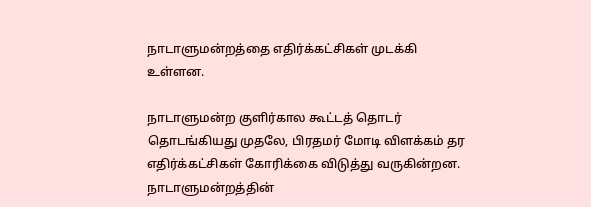நாடாளுமன்றத்தை எதிர்க்கட்சிகள் முடக்கி உள்ளன.

நாடாளுமன்ற குளிர்கால கூட்டத் தொடர் தொடங்கியது முதலே, பிரதமர் மோடி விளக்கம் தர எதிர்க்கட்சிகள் கோரிக்கை விடுத்து வருகின்றன. நாடாளுமன்றத்தின்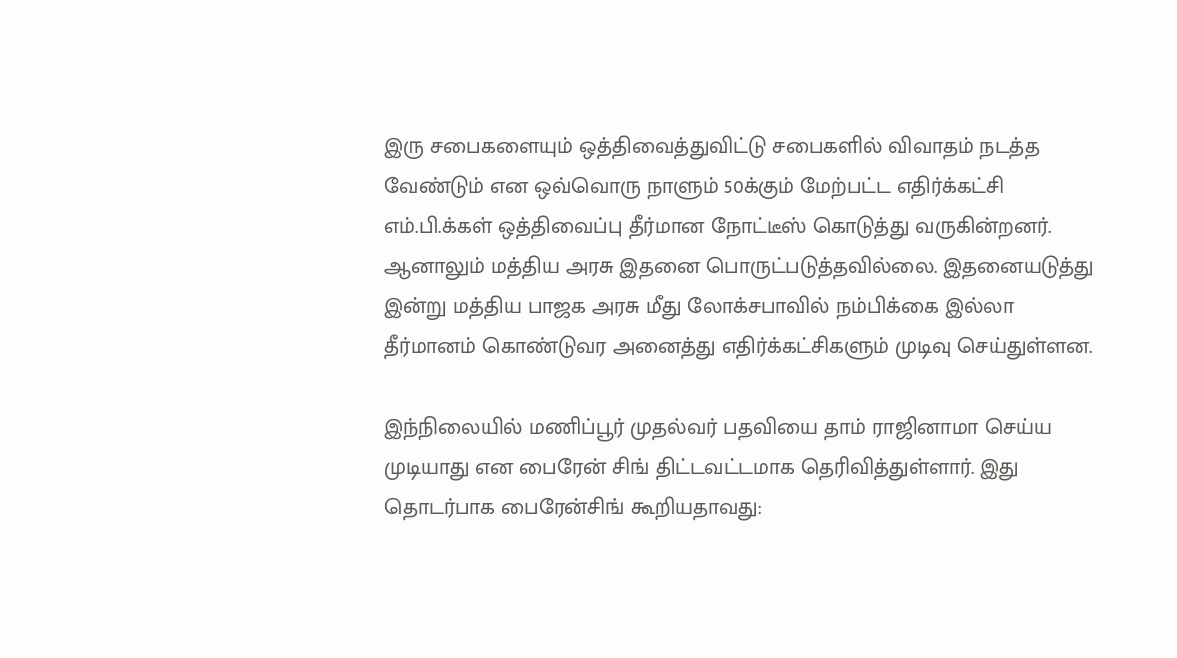இரு சபைகளையும் ஒத்திவைத்துவிட்டு சபைகளில் விவாதம் நடத்த வேண்டும் என ஒவ்வொரு நாளும் 50க்கும் மேற்பட்ட எதிர்க்கட்சி எம்.பி.க்கள் ஒத்திவைப்பு தீர்மான நோட்டீஸ் கொடுத்து வருகின்றனர். ஆனாலும் மத்திய அரசு இதனை பொருட்படுத்தவில்லை. இதனையடுத்து இன்று மத்திய பாஜக அரசு மீது லோக்சபாவில் நம்பிக்கை இல்லா தீர்மானம் கொண்டுவர அனைத்து எதிர்க்கட்சிகளும் முடிவு செய்துள்ளன.

இந்நிலையில் மணிப்பூர் முதல்வர் பதவியை தாம் ராஜினாமா செய்ய முடியாது என பைரேன் சிங் திட்டவட்டமாக தெரிவித்துள்ளார். இது தொடர்பாக பைரேன்சிங் கூறியதாவது: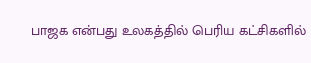பாஜக என்பது உலகத்தில் பெரிய கட்சிகளில்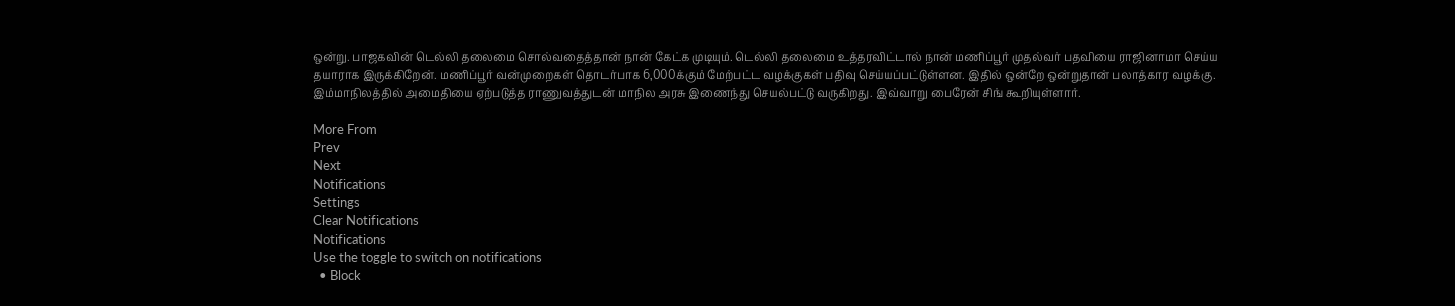ஒன்று. பாஜகவின் டெல்லி தலைமை சொல்வதைத்தான் நான் கேட்க முடியும். டெல்லி தலைமை உத்தரவிட்டால் நான் மணிப்பூர் முதல்வர் பதவியை ராஜினாமா செய்ய தயாராக இருக்கிறேன். மணிப்பூர் வன்முறைகள் தொடர்பாக 6,000க்கும் மேற்பட்ட வழக்குகள் பதிவு செய்யப்பட்டுள்ளன. இதில் ஒன்றே ஒன்றுதான் பலாத்கார வழக்கு. இம்மாநிலத்தில் அமைதியை ஏற்படுத்த ராணுவத்துடன் மாநில அரசு இணைந்து செயல்பட்டு வருகிறது. இவ்வாறு பைரேன் சிங் கூறியுள்ளார்.

More From
Prev
Next
Notifications
Settings
Clear Notifications
Notifications
Use the toggle to switch on notifications
  • Block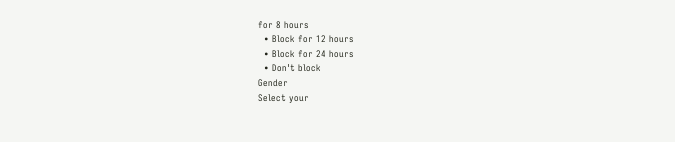for 8 hours
  • Block for 12 hours
  • Block for 24 hours
  • Don't block
Gender
Select your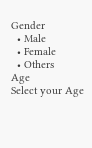Gender
  • Male
  • Female
  • Others
Age
Select your Age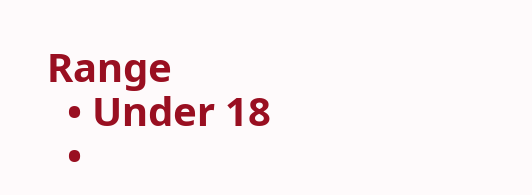Range
  • Under 18
  •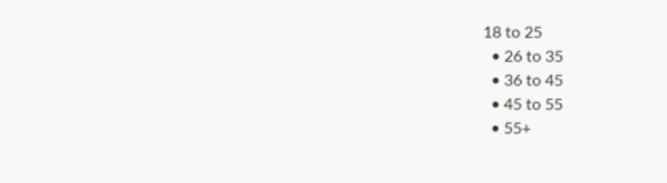18 to 25
  • 26 to 35
  • 36 to 45
  • 45 to 55
  • 55+